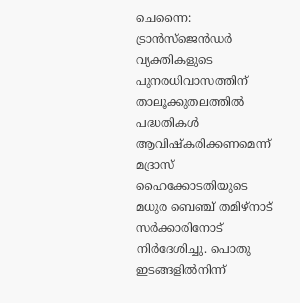ചെന്നൈ: ട്രാൻസ്‌ജെൻഡർ വ്യക്തികളുടെ പുനരധിവാസത്തിന് താലൂക്കുതലത്തിൽ പദ്ധതികൾ ആവിഷ്കരിക്കണമെന്ന് മദ്രാസ് ഹൈക്കോടതിയുടെ മധുര ബെഞ്ച് തമിഴ്‌നാട് സർക്കാരിനോട് നിർദേശിച്ചു. പൊതു ഇടങ്ങളിൽനിന്ന്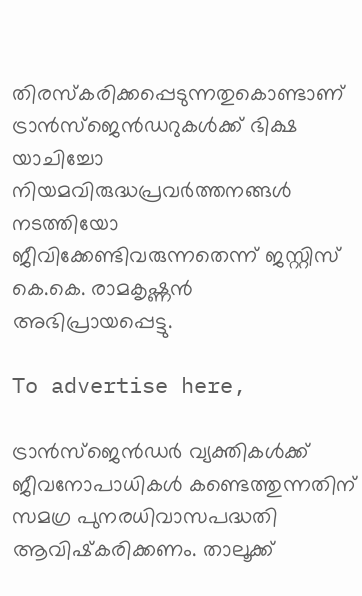തിരസ്‌കരിക്കപ്പെടുന്നതുകൊണ്ടാണ് ട്രാൻസ്‌ജെൻഡറുകൾക്ക് ഭിക്ഷ യാചിച്ചോ നിയമവിരുദ്ധപ്രവർത്തനങ്ങൾ നടത്തിയോ ജീവിക്കേണ്ടിവരുന്നതെന്ന് ജസ്റ്റിസ് കെ.കെ. രാമകൃഷ്ണൻ അഭിപ്രായപ്പെട്ടു.

To advertise here,

ട്രാൻസ്‌ജെൻഡർ വ്യക്തികൾക്ക് ജീവനോപാധികൾ കണ്ടെത്തുന്നതിന് സമഗ്ര പുനരധിവാസപദ്ധതി ആവിഷ്‌കരിക്കണം. താലൂക്ക്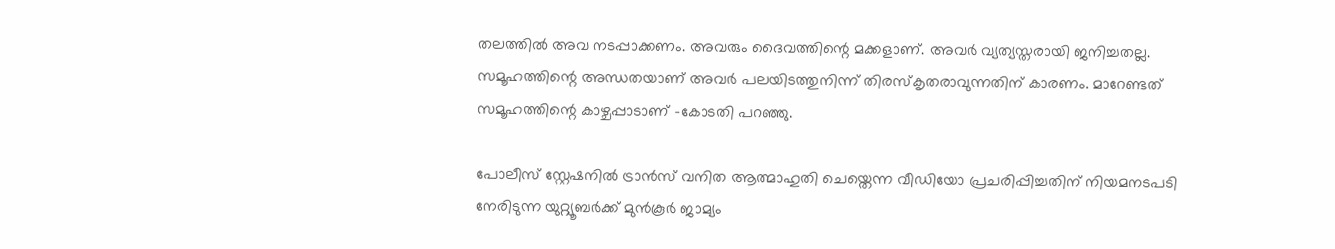തലത്തിൽ അവ നടപ്പാക്കണം. അവരും ദൈവത്തിന്റെ മക്കളാണ്. അവർ വ്യത്യസ്തരായി ജനിച്ചതല്ല. സമൂഹത്തിന്റെ അന്ധതയാണ് അവർ പലയിടത്തുനിന്ന് തിരസ്‌കൃതരാവുന്നതിന് കാരണം. മാറേണ്ടത് സമൂഹത്തിന്റെ കാഴ്ചപ്പാടാണ് -കോടതി പറഞ്ഞു.

പോലീസ് സ്റ്റേഷനിൽ ട്രാൻസ് വനിത ആത്മാഹുതി ചെയ്തെന്ന വീഡിയോ പ്രചരിപ്പിച്ചതിന് നിയമനടപടി നേരിടുന്ന യുറ്റ്യൂബർക്ക് മുൻകൂർ ജാമ്യം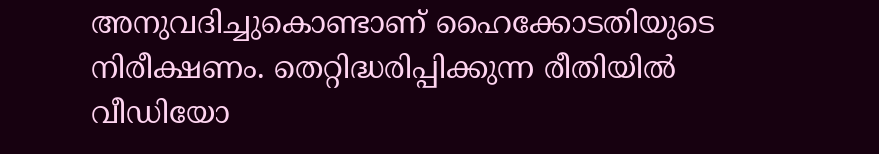അനുവദിച്ചുകൊണ്ടാണ് ഹൈക്കോടതിയുടെ നിരീക്ഷണം. തെറ്റിദ്ധരിപ്പിക്കുന്ന രീതിയിൽ വീഡിയോ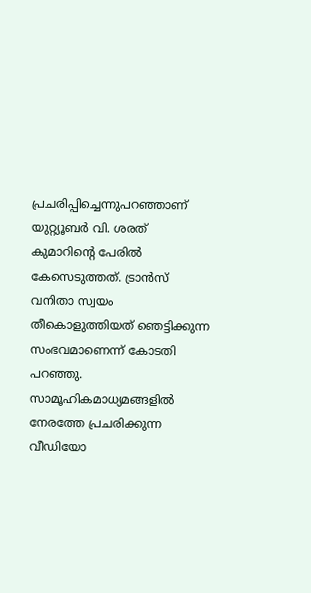പ്രചരിപ്പിച്ചെന്നുപറഞ്ഞാണ് യുറ്റ്യൂബർ വി. ശരത് കുമാറിന്റെ പേരിൽ കേസെടുത്തത്. ട്രാൻസ് വനിതാ സ്വയം തീകൊളുത്തിയത് ഞെട്ടിക്കുന്ന സംഭവമാണെന്ന് കോടതി പറഞ്ഞു. സാമൂഹികമാധ്യമങ്ങളിൽ നേരത്തേ പ്രചരിക്കുന്ന വീഡിയോ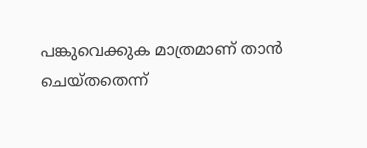പങ്കുവെക്കുക മാത്രമാണ് താൻ ചെയ്തതെന്ന്‌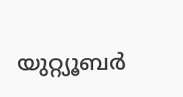യുറ്റ്യൂബർ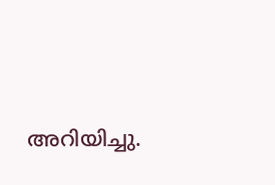അറിയിച്ചു.